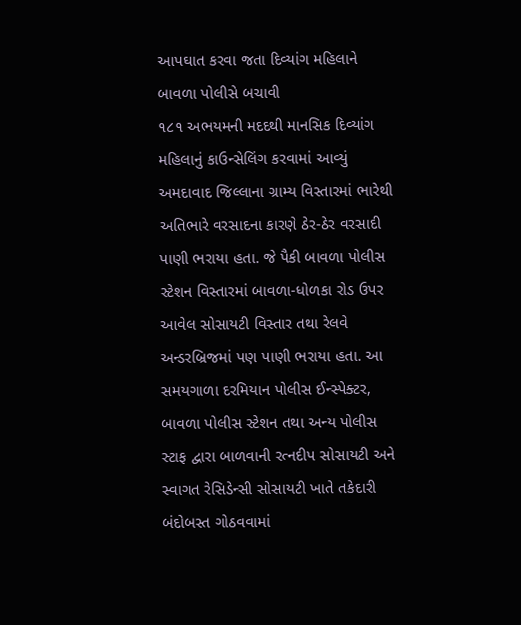આપઘાત કરવા જતા દિવ્યાંગ મહિલાને બાવળા પોલીસે બચાવી
૧૮૧ અભયમની મદદથી માનસિક દિવ્યાંગ મહિલાનું કાઉન્સેલિંગ કરવામાં આવ્યું
અમદાવાદ જિલ્લાના ગ્રામ્ય વિસ્તારમાં ભારેથી અતિભારે વરસાદના કારણે ઠેર-ઠેર વરસાદી પાણી ભરાયા હતા. જે પૈકી બાવળા પોલીસ સ્ટેશન વિસ્તારમાં બાવળા-ધોળકા રોડ ઉપર આવેલ સોસાયટી વિસ્તાર તથા રેલવે અન્ડરબ્રિજમાં પણ પાણી ભરાયા હતા. આ સમયગાળા દરમિયાન પોલીસ ઈન્સ્પેક્ટર, બાવળા પોલીસ સ્ટેશન તથા અન્ય પોલીસ સ્ટાફ દ્વારા બાળવાની રત્નદીપ સોસાયટી અને સ્વાગત રેસિડેન્સી સોસાયટી ખાતે તકેદારી બંદોબસ્ત ગોઠવવામાં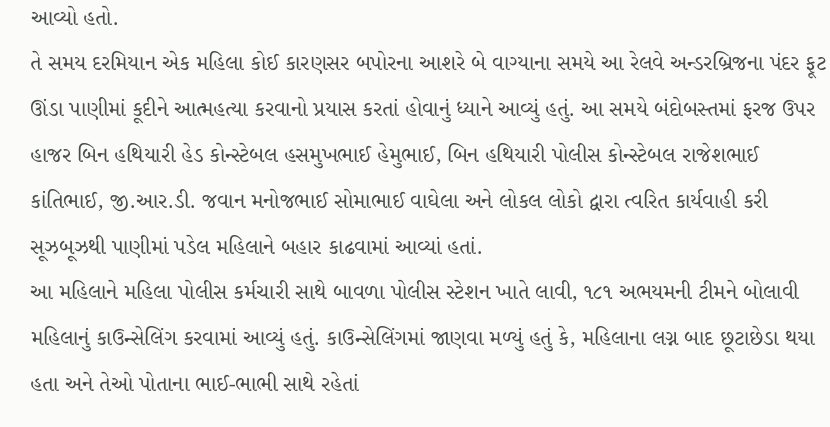આવ્યો હતો.
તે સમય દરમિયાન એક મહિલા કોઈ કારણસર બપોરના આશરે બે વાગ્યાના સમયે આ રેલવે અન્ડરબ્રિજના પંદર ફૂટ ઊંડા પાણીમાં કૂદીને આત્મહત્યા કરવાનો પ્રયાસ કરતાં હોવાનું ધ્યાને આવ્યું હતું. આ સમયે બંદોબસ્તમાં ફરજ ઉપર હાજર બિન હથિયારી હેડ કોન્સ્ટેબલ હસમુખભાઈ હેમુભાઈ, બિન હથિયારી પોલીસ કોન્સ્ટેબલ રાજેશભાઈ કાંતિભાઈ, જી.આર.ડી. જવાન મનોજભાઈ સોમાભાઈ વાઘેલા અને લોકલ લોકો દ્વારા ત્વરિત કાર્યવાહી કરી સૂઝબૂઝથી પાણીમાં પડેલ મહિલાને બહાર કાઢવામાં આવ્યાં હતાં.
આ મહિલાને મહિલા પોલીસ કર્મચારી સાથે બાવળા પોલીસ સ્ટેશન ખાતે લાવી, ૧૮૧ અભયમની ટીમને બોલાવી મહિલાનું કાઉન્સેલિંગ કરવામાં આવ્યું હતું. કાઉન્સેલિંગમાં જાણવા મળ્યું હતું કે, મહિલાના લગ્ન બાદ છૂટાછેડા થયા હતા અને તેઓ પોતાના ભાઈ-ભાભી સાથે રહેતાં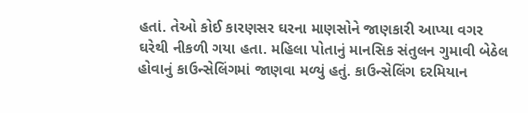હતાં. તેઓ કોઈ કારણસર ઘરના માણસોને જાણકારી આપ્યા વગર ઘરેથી નીકળી ગયા હતા. મહિલા પોતાનું માનસિક સંતુલન ગુમાવી બેઠેલ હોવાનું કાઉન્સેલિંગમાં જાણવા મળ્યું હતું. કાઉન્સેલિંગ દરમિયાન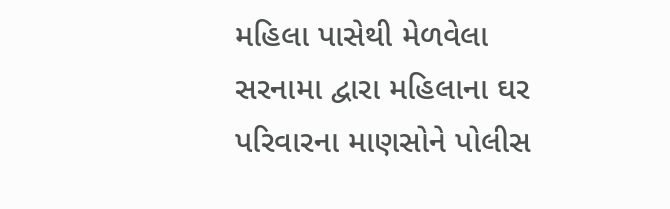મહિલા પાસેથી મેળવેલા સરનામા દ્વારા મહિલાના ઘર પરિવારના માણસોને પોલીસ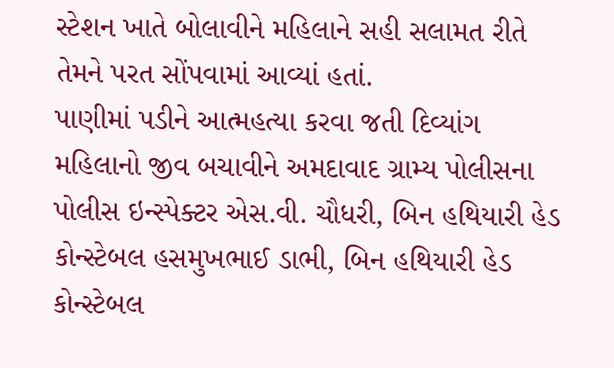સ્ટેશન ખાતે બોલાવીને મહિલાને સહી સલામત રીતે તેમને પરત સોંપવામાં આવ્યાં હતાં.
પાણીમાં પડીને આત્મહત્યા કરવા જતી દિવ્યાંગ મહિલાનો જીવ બચાવીને અમદાવાદ ગ્રામ્ય પોલીસના પોલીસ ઇન્સ્પેક્ટર એસ.વી. ચૌધરી, બિન હથિયારી હેડ કોન્સ્ટેબલ હસમુખભાઈ ડાભી, બિન હથિયારી હેડ કોન્સ્ટેબલ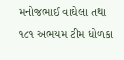મનોજભાઈ વાઘેલા તથા ૧૮૧ અભયમ ટીમ ધોળકા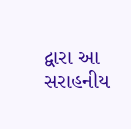દ્વારા આ સરાહનીય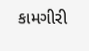કામગીરી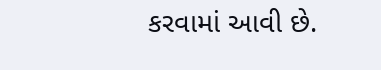કરવામાં આવી છે.